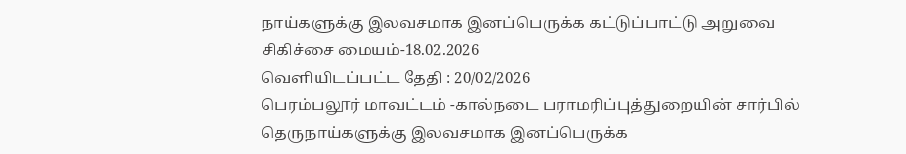நாய்களுக்கு இலவசமாக இனப்பெருக்க கட்டுப்பாட்டு அறுவை சிகிச்சை மையம்-18.02.2026
வெளியிடப்பட்ட தேதி : 20/02/2026
பெரம்பலூர் மாவட்டம் -கால்நடை பராமரிப்புத்துறையின் சார்பில் தெருநாய்களுக்கு இலவசமாக இனப்பெருக்க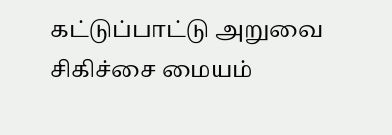கட்டுப்பாட்டு அறுவை சிகிச்சை மையம்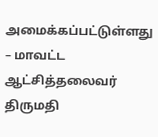அமைக்கப்பட்டுள்ளது – மாவட்ட ஆட்சித்தலைவர் திருமதி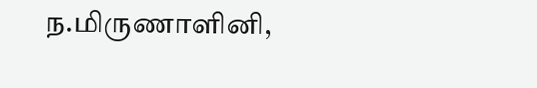ந.மிருணாளினி,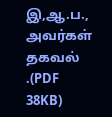இ,ஆ.ப., அவர்கள் தகவல் .(PDF 38KB)